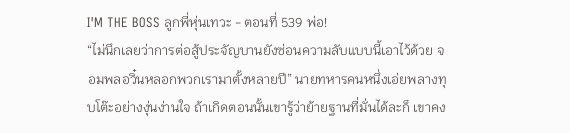I'M THE BOSS ลูกพี่หุ่นเทวะ - ตอนที่ 539 พ่อ!
“ไม่นึกเลยว่าการต่อสู้ประจัญบานยังซ่อนความลับแบบนี้เอาไว้ด้วย จอมพลอวิ๋นหลอกพวกเรามาตั้งหลายปี” นายทหารคนหนึ่งเอ่ยพลางทุบโต๊ะอย่างงุ่นง่านใจ ถ้าเกิดตอนนั้นเขารู้ว่าย้ายฐานที่มั่นได้ละก็ เขาคง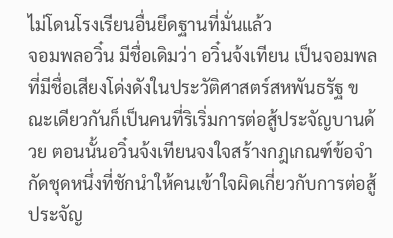ไม่โดนโรงเรียนอื่นยึดฐานที่มั่นแล้ว
จอมพลอวิ๋น มีชื่อเดิมว่า อวิ๋นจ้งเทียน เป็นจอมพลที่มีชื่อเสียงโด่งดังในประวัติศาสตร์สหพันธรัฐ ขณะเดียวกันก็เป็นคนที่ริเริ่มการต่อสู้ประจัญบานด้วย ตอนนั้นอวิ๋นจ้งเทียนจงใจสร้างกฎเกณฑ์ข้อจำกัดชุดหนึ่งที่ชักนำให้คนเข้าใจผิดเกี่ยวกับการต่อสู้ประจัญ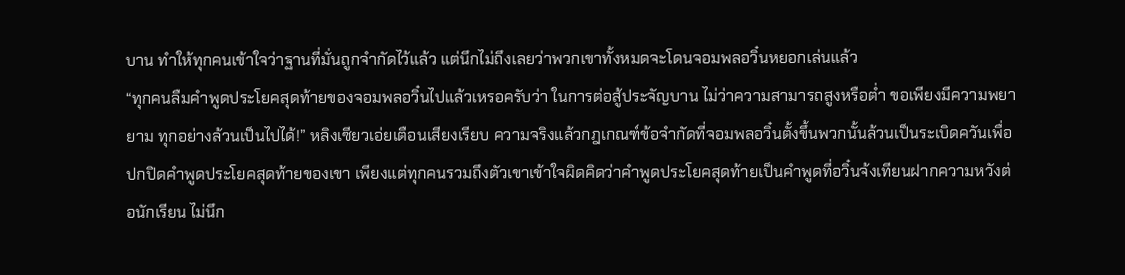บาน ทำให้ทุกคนเข้าใจว่าฐานที่มั่นถูกจำกัดไว้แล้ว แต่นึกไม่ถึงเลยว่าพวกเขาทั้งหมดจะโดนจอมพลอวิ๋นหยอกเล่นแล้ว
“ทุกคนลืมคำพูดประโยคสุดท้ายของจอมพลอวิ๋นไปแล้วเหรอครับว่า ในการต่อสู้ประจัญบาน ไม่ว่าความสามารถสูงหรือต่ำ ขอเพียงมีความพยายาม ทุกอย่างล้วนเป็นไปได้!” หลิงเซียวเอ่ยเตือนเสียงเรียบ ความจริงแล้วกฎเกณฑ์ข้อจำกัดที่จอมพลอวิ๋นตั้งขึ้นพวกนั้นล้วนเป็นระเบิดควันเพื่อปกปิดคำพูดประโยคสุดท้ายของเขา เพียงแต่ทุกคนรวมถึงตัวเขาเข้าใจผิดคิดว่าคำพูดประโยคสุดท้ายเป็นคำพูดที่อวิ๋นจ้งเทียนฝากความหวังต่อนักเรียน ไม่นึก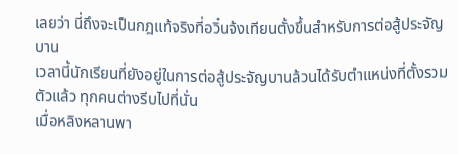เลยว่า นี่ถึงจะเป็นกฎแท้จริงที่อวิ๋นจ้งเทียนตั้งขึ้นสำหรับการต่อสู้ประจัญบาน
เวลานี้นักเรียนที่ยังอยู่ในการต่อสู้ประจัญบานล้วนได้รับตำแหน่งที่ตั้งรวมตัวแล้ว ทุกคนต่างรีบไปที่นั่น
เมื่อหลิงหลานพา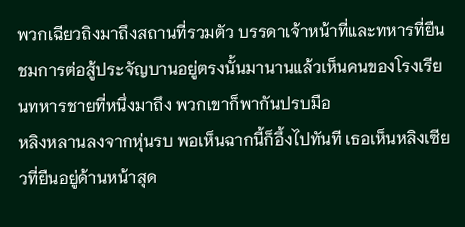พวกเฉียวถิงมาถึงสถานที่รวมตัว บรรดาเจ้าหน้าที่และทหารที่ยืนชมการต่อสู้ประจัญบานอยู่ตรงนั้นมานานแล้วเห็นคนของโรงเรียนทหารชายที่หนึ่งมาถึง พวกเขาก็พากันปรบมือ
หลิงหลานลงจากหุ่นรบ พอเห็นฉากนี้ก็อึ้งไปทันที เธอเห็นหลิงเซียวที่ยืนอยู่ด้านหน้าสุด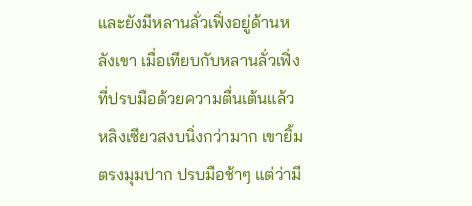และยังมีหลานลั่วเฟิ่งอยู่ด้านหลังเขา เมื่อเทียบกับหลานลั่วเฟิ่งที่ปรบมือด้วยความตื่นเต้นแล้ว หลิงเซียวสงบนิ่งกว่ามาก เขายิ้มตรงมุมปาก ปรบมือช้าๆ แต่ว่ามี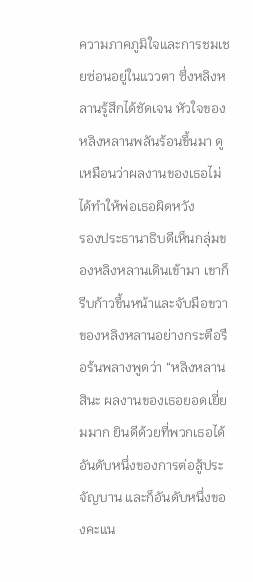ความภาคภูมิใจและการชมเชยซ่อนอยู่ในแววตา ซึ่งหลิงหลานรู้สึกได้ชัดเจน หัวใจของหลิงหลานพลันร้อนขึ้นมา ดูเหมือนว่าผลงานของเธอไม่ได้ทำให้พ่อเธอผิดหวัง
รองประธานาธิบดีเห็นกลุ่มของหลิงหลานเดินเข้ามา เขาก็รีบก้าวขึ้นหน้าและจับมือขวาของหลิงหลานอย่างกระตือรือร้นพลางพูดว่า “หลิงหลานสินะ ผลงานของเธอยอดเยี่ยมมาก ยินดีด้วยที่พวกเธอได้อันดับหนึ่งของการต่อสู้ประจัญบาน และก็อันดับหนึ่งของคะแน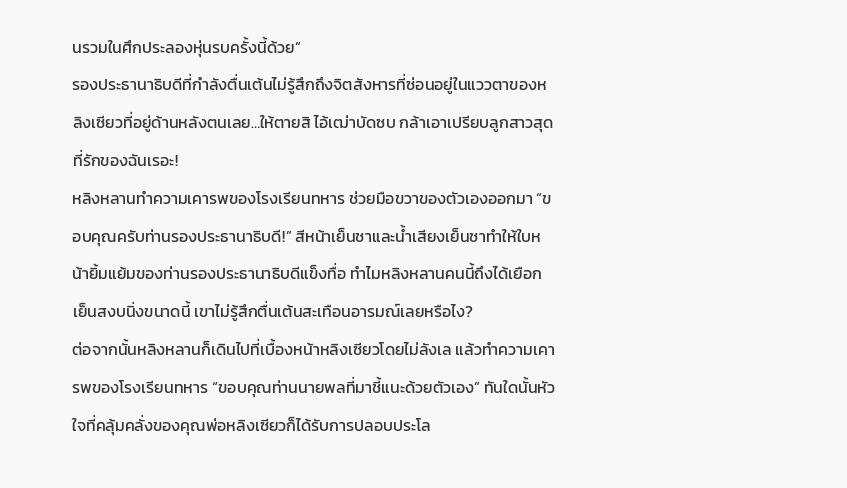นรวมในศึกประลองหุ่นรบครั้งนี้ด้วย”
รองประธานาธิบดีที่กำลังตื่นเต้นไม่รู้สึกถึงจิตสังหารที่ซ่อนอยู่ในแววตาของหลิงเซียวที่อยู่ด้านหลังตนเลย…ให้ตายสิ ไอ้เฒ่าบัดซบ กล้าเอาเปรียบลูกสาวสุดที่รักของฉันเรอะ!
หลิงหลานทำความเคารพของโรงเรียนทหาร ช่วยมือขวาของตัวเองออกมา “ขอบคุณครับท่านรองประธานาธิบดี!” สีหน้าเย็นชาและน้ำเสียงเย็นชาทำให้ใบหน้ายิ้มแย้มของท่านรองประธานาธิบดีแข็งทื่อ ทำไมหลิงหลานคนนี้ถึงได้เยือกเย็นสงบนิ่งขนาดนี้ เขาไม่รู้สึกตื่นเต้นสะเทือนอารมณ์เลยหรือไง?
ต่อจากนั้นหลิงหลานก็เดินไปที่เบื้องหน้าหลิงเซียวโดยไม่ลังเล แล้วทำความเคารพของโรงเรียนทหาร “ขอบคุณท่านนายพลที่มาชี้แนะด้วยตัวเอง” ทันใดนั้นหัวใจที่คลุ้มคลั่งของคุณพ่อหลิงเซียวก็ได้รับการปลอบประโล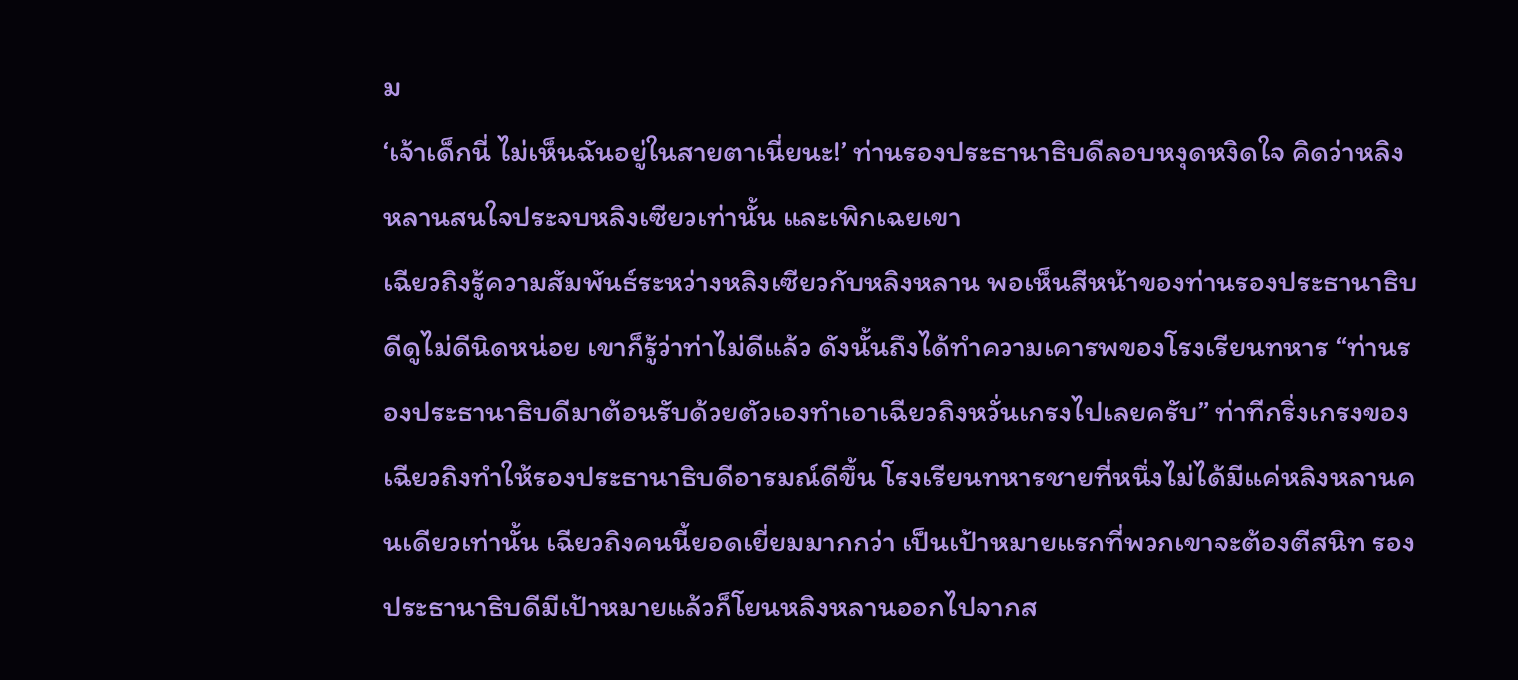ม
‘เจ้าเด็กนี่ ไม่เห็นฉันอยู่ในสายตาเนี่ยนะ!’ ท่านรองประธานาธิบดีลอบหงุดหงิดใจ คิดว่าหลิงหลานสนใจประจบหลิงเซียวเท่านั้น และเพิกเฉยเขา
เฉียวถิงรู้ความสัมพันธ์ระหว่างหลิงเซียวกับหลิงหลาน พอเห็นสีหน้าของท่านรองประธานาธิบดีดูไม่ดีนิดหน่อย เขาก็รู้ว่าท่าไม่ดีแล้ว ดังนั้นถึงได้ทำความเคารพของโรงเรียนทหาร “ท่านรองประธานาธิบดีมาต้อนรับด้วยตัวเองทำเอาเฉียวถิงหวั่นเกรงไปเลยครับ” ท่าทีกริ่งเกรงของเฉียวถิงทำให้รองประธานาธิบดีอารมณ์ดีขึ้น โรงเรียนทหารชายที่หนึ่งไม่ได้มีแค่หลิงหลานคนเดียวเท่านั้น เฉียวถิงคนนี้ยอดเยี่ยมมากกว่า เป็นเป้าหมายแรกที่พวกเขาจะต้องตีสนิท รองประธานาธิบดีมีเป้าหมายแล้วก็โยนหลิงหลานออกไปจากส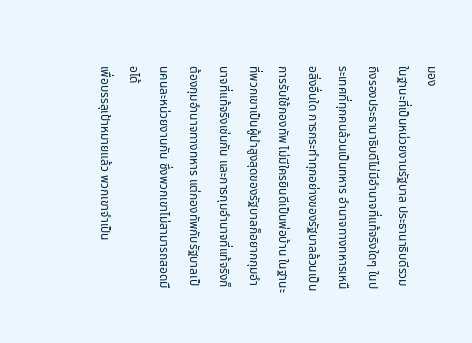มอง
ในฐานะที่เป็นหน่วยงานรัฐบาล ประธานาธิบดีรวมถึงรองประธานาธิบดีไม่มีอำนาจที่แท้จริงใดๆ ในประเทศที่ทุกคนล้วนเป็นทหาร อำนาจทางทหารเหนือสิ่งอื่นใด การกระทำทุกอย่างของรัฐบาลล้วนเป็นการรับใช้กองทัพ ไม่มีใครยินดีเป็นพ่อบ้าน ในฐานะที่พวกเขาเป็นผู้นำสูงสุดของรัฐบาลก็อยากกุมอำนาจที่แท้จริงเช่นกัน และการกุมอำนาจที่แท้จริงก็ต้องกุมอำนาจทางทหาร แต่กองทัพกับรัฐบาลเป็นคนละหน่วยงานกัน ซึ่งพวกเขาไม่สามารถสอดมือได้
เพื่อบรรลุเป้าหมายแล้ว พวกเขาจำเป็น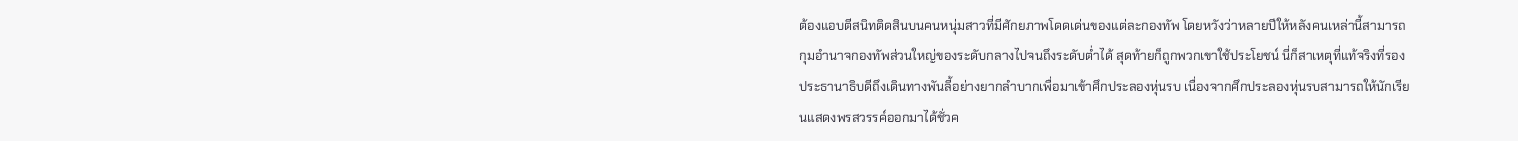ต้องแอบตีสนิทติดสินบนคนหนุ่มสาวที่มีศักยภาพโดดเด่นของแต่ละกองทัพ โดยหวังว่าหลายปีให้หลังคนเหล่านี้สามารถกุมอำนาจกองทัพส่วนใหญ่ของระดับกลางไปจนถึงระดับต่ำได้ สุดท้ายก็ถูกพวกเขาใช้ประโยชน์ นี่ก็สาเหตุที่แท้จริงที่รองประธานาธิบดีถึงเดินทางพันลี้อย่างยากลำบากเพื่อมาเข้าศึกประลองหุ่นรบ เนื่องจากศึกประลองหุ่นรบสามารถให้นักเรียนแสดงพรสวรรค์ออกมาได้ชั่วค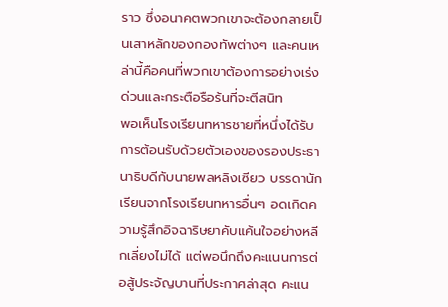ราว ซึ่งอนาคตพวกเขาจะต้องกลายเป็นเสาหลักของกองทัพต่างๆ และคนเหล่านี้คือคนที่พวกเขาต้องการอย่างเร่งด่วนและกระตือรือร้นที่จะตีสนิท
พอเห็นโรงเรียนทหารชายที่หนึ่งได้รับการต้อนรับด้วยตัวเองของรองประธานาธิบดีกับนายพลหลิงเซียว บรรดานักเรียนจากโรงเรียนทหารอื่นๆ อดเกิดความรู้สึกอิจฉาริษยาคับแค้นใจอย่างหลีกเลี่ยงไม่ได้ แต่พอนึกถึงคะแนนการต่อสู้ประจัญบานที่ประกาศล่าสุด คะแน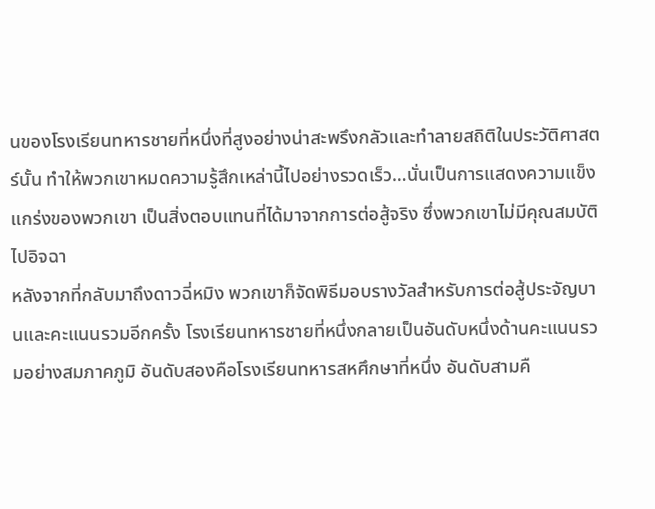นของโรงเรียนทหารชายที่หนึ่งที่สูงอย่างน่าสะพรึงกลัวและทำลายสถิติในประวัติศาสตร์นั้น ทำให้พวกเขาหมดความรู้สึกเหล่านี้ไปอย่างรวดเร็ว…นั่นเป็นการแสดงความแข็งแกร่งของพวกเขา เป็นสิ่งตอบแทนที่ได้มาจากการต่อสู้จริง ซึ่งพวกเขาไม่มีคุณสมบัติไปอิจฉา
หลังจากที่กลับมาถึงดาวฉี่หมิง พวกเขาก็จัดพิธีมอบรางวัลสำหรับการต่อสู้ประจัญบานและคะแนนรวมอีกครั้ง โรงเรียนทหารชายที่หนึ่งกลายเป็นอันดับหนึ่งด้านคะแนนรวมอย่างสมภาคภูมิ อันดับสองคือโรงเรียนทหารสหศึกษาที่หนึ่ง อันดับสามคื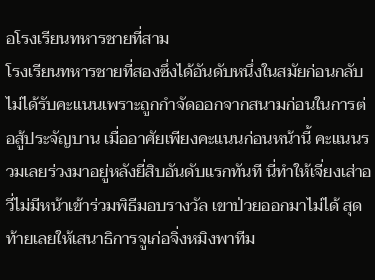อโรงเรียนทหารชายที่สาม
โรงเรียนทหารชายที่สองซึ่งได้อันดับหนึ่งในสมัยก่อนกลับไม่ได้รับคะแนนเพราะถูกกำจัดออกจากสนามก่อนในการต่อสู้ประจัญบาน เมื่ออาศัยเพียงคะแนนก่อนหน้านี้ คะแนนรวมเลยร่วงมาอยู่หลังยี่สิบอันดับแรกทันที นี่ทำให้เจี่ยงเส่าอวี่ไม่มีหน้าเข้าร่วมพิธีมอบรางวัล เขาป่วยออกมาไม่ได้ สุดท้ายเลยให้เสนาธิการจูเก่อจิ่งหมิงพาทีม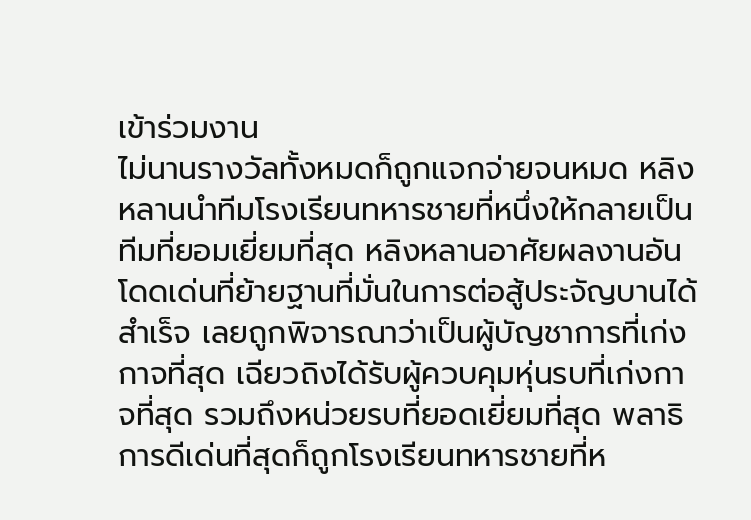เข้าร่วมงาน
ไม่นานรางวัลทั้งหมดก็ถูกแจกจ่ายจนหมด หลิงหลานนำทีมโรงเรียนทหารชายที่หนึ่งให้กลายเป็นทีมที่ยอมเยี่ยมที่สุด หลิงหลานอาศัยผลงานอันโดดเด่นที่ย้ายฐานที่มั่นในการต่อสู้ประจัญบานได้สำเร็จ เลยถูกพิจารณาว่าเป็นผู้บัญชาการที่เก่งกาจที่สุด เฉียวถิงได้รับผู้ควบคุมหุ่นรบที่เก่งกาจที่สุด รวมถึงหน่วยรบที่ยอดเยี่ยมที่สุด พลาธิการดีเด่นที่สุดก็ถูกโรงเรียนทหารชายที่ห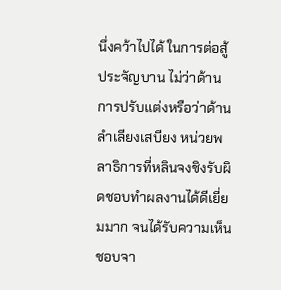นึ่งคว้าไปได้ ในการต่อสู้ประจัญบาน ไม่ว่าด้านการปรับแต่งหรือว่าด้านลำเลียงเสบียง หน่วยพลาธิการที่หลินจงชิงรับผิดชอบทำผลงานได้ดีเยี่ยมมาก จนได้รับความเห็นชอบจา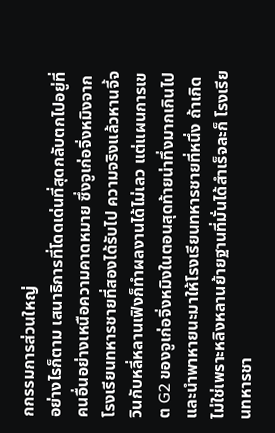กกรรมการส่วนใหญ่
อย่างไรก็ตาม เสนาธิการที่โดดเด่นที่สุดกลับตกไปอยู่ที่คนอื่นอย่างเหนือความคาดหมาย ซึ่งจูเก่อจิ่งหมิงจากโรงเรียนทหารชายที่สองได้รับไป ความจริงแล้วหานจี้จวินกับหลี่หลานเฟิงก็ทำผลงานได้ไม่เลว แต่แผนการเขต G2 ของจูเก่อจิ่งหมิงในตอนสุดท้ายน่าทึ่งมากเกินไป และนำพาหายนะมาให้โรงเรียนทหารชายที่หนึ่ง ถ้าเกิดไม่ใช่เพราะหลิงหลานย้ายฐานที่มั่นได้สำเร็จละก็ โรงเรียนทหารชา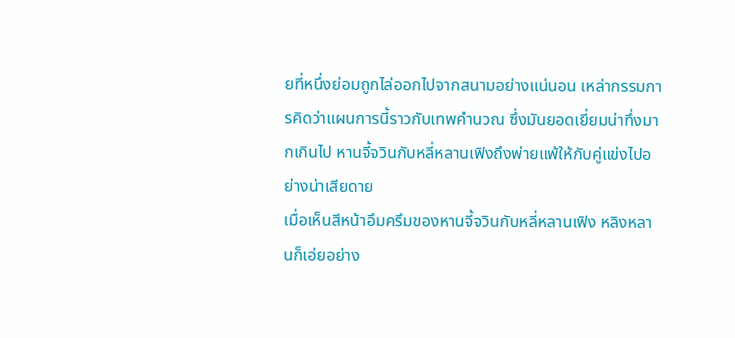ยที่หนึ่งย่อมถูกไล่ออกไปจากสนามอย่างแน่นอน เหล่ากรรมการคิดว่าแผนการนี้ราวกับเทพคำนวณ ซึ่งมันยอดเยี่ยมน่าทึ่งมากเกินไป หานจี้จวินกับหลี่หลานเฟิงถึงพ่ายแพ้ให้กับคู่แข่งไปอย่างน่าเสียดาย
เมื่อเห็นสีหน้าอึมครึมของหานจี้จวินกับหลี่หลานเฟิง หลิงหลานก็เอ่ยอย่าง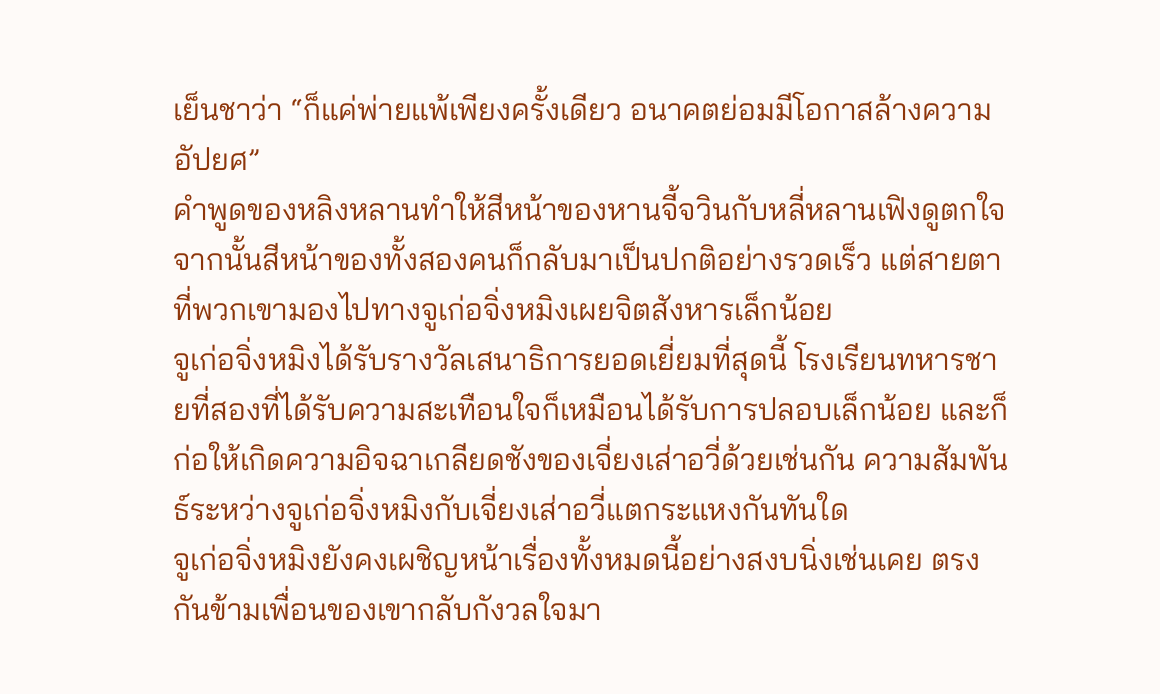เย็นชาว่า “ก็แค่พ่ายแพ้เพียงครั้งเดียว อนาคตย่อมมีโอกาสล้างความอัปยศ”
คำพูดของหลิงหลานทำให้สีหน้าของหานจี้จวินกับหลี่หลานเฟิงดูตกใจ จากนั้นสีหน้าของทั้งสองคนก็กลับมาเป็นปกติอย่างรวดเร็ว แต่สายตาที่พวกเขามองไปทางจูเก่อจิ่งหมิงเผยจิตสังหารเล็กน้อย
จูเก่อจิ่งหมิงได้รับรางวัลเสนาธิการยอดเยี่ยมที่สุดนี้ โรงเรียนทหารชายที่สองที่ได้รับความสะเทือนใจก็เหมือนได้รับการปลอบเล็กน้อย และก็ก่อให้เกิดความอิจฉาเกลียดชังของเจี่ยงเส่าอวี่ด้วยเช่นกัน ความสัมพันธ์ระหว่างจูเก่อจิ่งหมิงกับเจี่ยงเส่าอวี่แตกระแหงกันทันใด
จูเก่อจิ่งหมิงยังคงเผชิญหน้าเรื่องทั้งหมดนี้อย่างสงบนิ่งเช่นเคย ตรงกันข้ามเพื่อนของเขากลับกังวลใจมา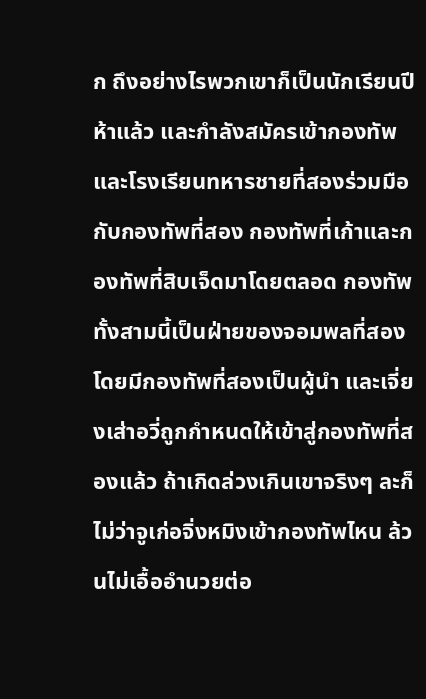ก ถึงอย่างไรพวกเขาก็เป็นนักเรียนปีห้าแล้ว และกำลังสมัครเข้ากองทัพ และโรงเรียนทหารชายที่สองร่วมมือกับกองทัพที่สอง กองทัพที่เก้าและกองทัพที่สิบเจ็ดมาโดยตลอด กองทัพทั้งสามนี้เป็นฝ่ายของจอมพลที่สองโดยมีกองทัพที่สองเป็นผู้นำ และเจี่ยงเส่าอวี่ถูกกำหนดให้เข้าสู่กองทัพที่สองแล้ว ถ้าเกิดล่วงเกินเขาจริงๆ ละก็ ไม่ว่าจูเก่อจิ่งหมิงเข้ากองทัพไหน ล้วนไม่เอื้ออำนวยต่อ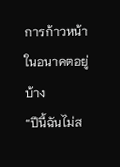การก้าวหน้าในอนาคตอยู่บ้าง
“ปีนี้ฉันไม่ส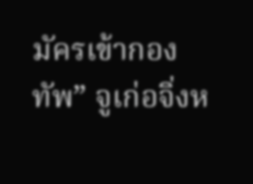มัครเข้ากองทัพ” จูเก่อจิ่งห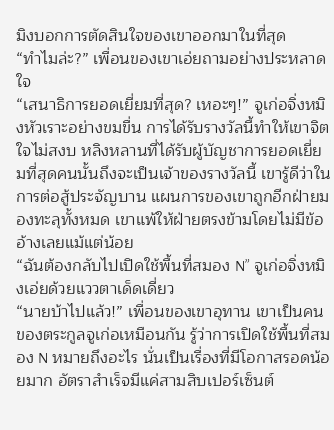มิงบอกการตัดสินใจของเขาออกมาในที่สุด
“ทำไมล่ะ?” เพื่อนของเขาเอ่ยถามอย่างประหลาดใจ
“เสนาธิการยอดเยี่ยมที่สุด? เหอะๆ!” จูเก่อจิ่งหมิงหัวเราะอย่างขมขื่น การได้รับรางวัลนี้ทำให้เขาจิตใจไม่สงบ หลิงหลานที่ได้รับผู้บัญชาการยอดเยี่ยมที่สุดคนนั้นถึงจะเป็นเจ้าของรางวัลนี้ เขารู้ดีว่าในการต่อสู้ประจัญบาน แผนการของเขาถูกอีกฝ่ายมองทะลุทั้งหมด เขาแพ้ให้ฝ่ายตรงข้ามโดยไม่มีข้ออ้างเลยแม้แต่น้อย
“ฉันต้องกลับไปเปิดใช้พื้นที่สมอง N” จูเก่อจิ่งหมิงเอ่ยด้วยแววตาเด็ดเดี่ยว
“นายบ้าไปแล้ว!” เพื่อนของเขาอุทาน เขาเป็นคนของตระกูลจูเก่อเหมือนกัน รู้ว่าการเปิดใช้พื้นที่สมอง N หมายถึงอะไร นั่นเป็นเรื่องที่มีโอกาสรอดน้อยมาก อัตราสำเร็จมีแค่สามสิบเปอร์เซ็นต์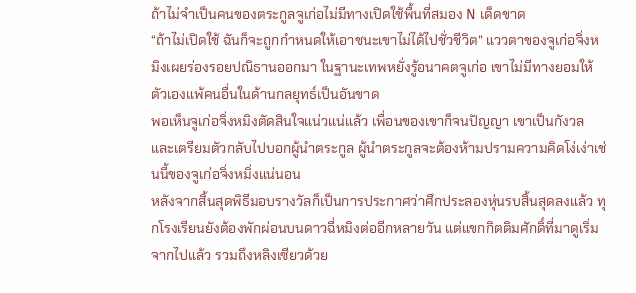ถ้าไม่จำเป็นคนของตระกูลจูเก่อไม่มีทางเปิดใช้พื้นที่สมอง N เด็ดขาด
“ถ้าไม่เปิดใช้ ฉันก็จะถูกกำหนดให้เอาชนะเขาไม่ได้ไปชั่วชีวิต” แววตาของจูเก่อจิ่งหมิงเผยร่องรอยปณิธานออกมา ในฐานะเทพหยั่งรู้อนาคตจูเก่อ เขาไม่มีทางยอมให้ตัวเองแพ้คนอื่นในด้านกลยุทธ์เป็นอันขาด
พอเห็นจูเก่อจิ่งหมิงตัดสินใจแน่วแน่แล้ว เพื่อนของเขาก็จนปัญญา เขาเป็นกังวลและเตรียมตัวกลับไปบอกผู้นำตระกูล ผู้นำตระกูลจะต้องห้ามปรามความคิดโง่เง่าเช่นนี้ของจูเก่อจิ่งหมิ่งแน่นอน
หลังจากสิ้นสุดพิธีมอบรางวัลก็เป็นการประกาศว่าศึกประลองหุ่นรบสิ้นสุดลงแล้ว ทุกโรงเรียนยังต้องพักผ่อนบนดาวฉี่หมิงต่ออีกหลายวัน แต่แขกกิตติมศักดิ์ที่มาดูเริ่มจากไปแล้ว รวมถึงหลิงเซียวด้วย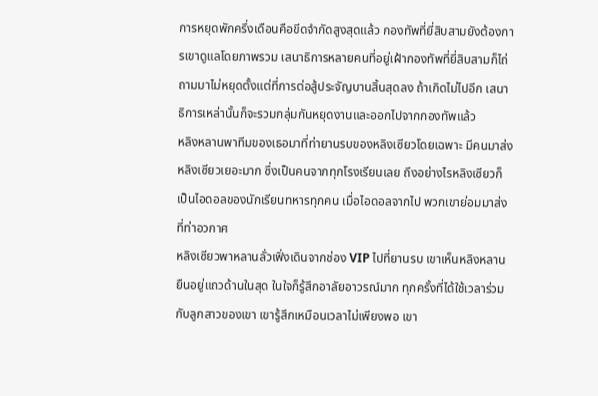การหยุดพักครึ่งเดือนคือขีดจำกัดสูงสุดแล้ว กองทัพที่ยี่สิบสามยังต้องการเขาดูแลโดยภาพรวม เสนาธิการหลายคนที่อยู่เฝ้ากองทัพที่ยี่สิบสามก็ไถ่ถามมาไม่หยุดตั้งแต่ที่การต่อสู้ประจัญบานสิ้นสุดลง ถ้าเกิดไม่ไปอีก เสนาธิการเหล่านั้นก็จะรวมกลุ่มกันหยุดงานและออกไปจากกองทัพแล้ว
หลิงหลานพาทีมของเธอมาที่ท่ายานรบของหลิงเซียวโดยเฉพาะ มีคนมาส่งหลิงเซียวเยอะมาก ซึ่งเป็นคนจากทุกโรงเรียนเลย ถึงอย่างไรหลิงเซียวก็เป็นไอดอลของนักเรียนทหารทุกคน เมื่อไอดอลจากไป พวกเขาย่อมมาส่งที่ท่าอวกาศ
หลิงเซียวพาหลานลั่วเฟิ่งเดินจากช่อง VIP ไปที่ยานรบ เขาเห็นหลิงหลานยืนอยู่แถวด้านในสุด ในใจก็รู้สึกอาลัยอาวรณ์มาก ทุกครั้งที่ได้ใช้เวลาร่วมกับลูกสาวของเขา เขารู้สึกเหมือนเวลาไม่เพียงพอ เขา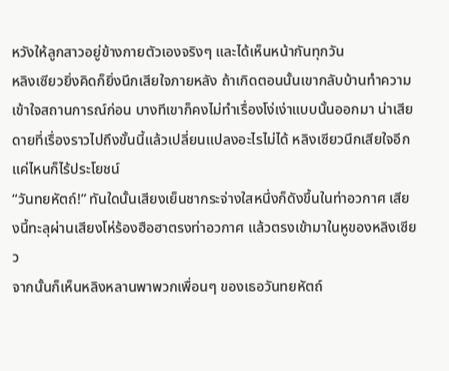หวังให้ลูกสาวอยู่ข้างกายตัวเองจริงๆ และได้เห็นหน้ากันทุกวัน
หลิงเซียวยิ่งคิดก็ยิ่งนึกเสียใจภายหลัง ถ้าเกิดตอนนั้นเขากลับบ้านทำความเข้าใจสถานการณ์ก่อน บางทีเขาก็คงไม่ทำเรื่องโง่เง่าแบบนั้นออกมา น่าเสียดายที่เรื่องราวไปถึงขั้นนี้แล้วเปลี่ยนแปลงอะไรไม่ได้ หลิงเซียวนึกเสียใจอีกแค่ไหนก็ไร้ประโยชน์
“วันทยหัตถ์!” ทันใดนั้นเสียงเย็นชากระจ่างใสหนึ่งก็ดังขึ้นในท่าอวกาศ เสียงนี้ทะลุผ่านเสียงโห่ร้องฮือฮาตรงท่าอวกาศ แล้วตรงเข้ามาในหูของหลิงเซียว
จากนั้นก็เห็นหลิงหลานพาพวกเพื่อนๆ ของเธอวันทยหัตถ์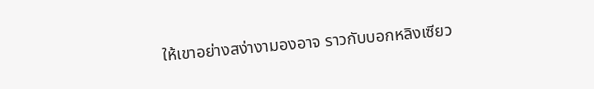ให้เขาอย่างสง่างามองอาจ ราวกับบอกหลิงเซียว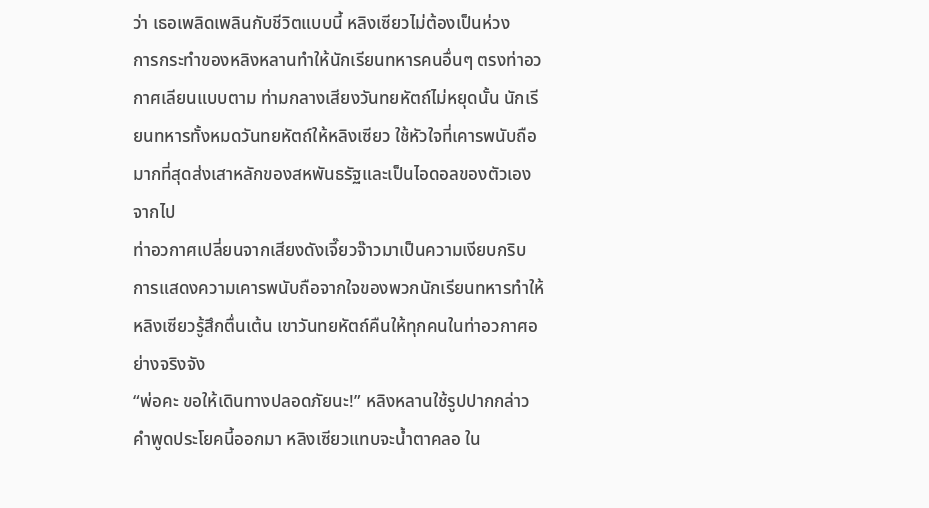ว่า เธอเพลิดเพลินกับชีวิตแบบนี้ หลิงเซียวไม่ต้องเป็นห่วง
การกระทำของหลิงหลานทำให้นักเรียนทหารคนอื่นๆ ตรงท่าอวกาศเลียนแบบตาม ท่ามกลางเสียงวันทยหัตถ์ไม่หยุดนั้น นักเรียนทหารทั้งหมดวันทยหัตถ์ให้หลิงเซียว ใช้หัวใจที่เคารพนับถือมากที่สุดส่งเสาหลักของสหพันธรัฐและเป็นไอดอลของตัวเองจากไป
ท่าอวกาศเปลี่ยนจากเสียงดังเจี๊ยวจ๊าวมาเป็นความเงียบกริบ การแสดงความเคารพนับถือจากใจของพวกนักเรียนทหารทำให้หลิงเซียวรู้สึกตื่นเต้น เขาวันทยหัตถ์คืนให้ทุกคนในท่าอวกาศอย่างจริงจัง
“พ่อคะ ขอให้เดินทางปลอดภัยนะ!” หลิงหลานใช้รูปปากกล่าวคำพูดประโยคนี้ออกมา หลิงเซียวแทบจะน้ำตาคลอ ใน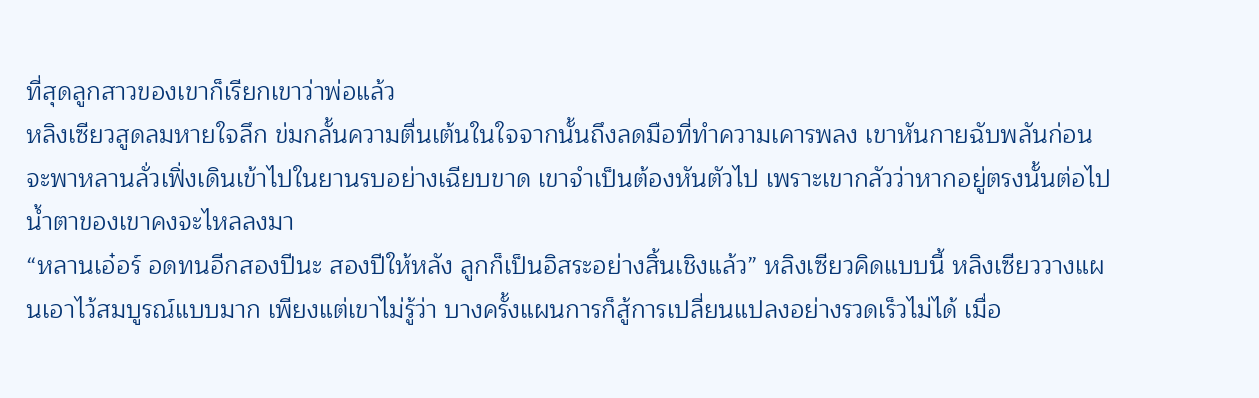ที่สุดลูกสาวของเขาก็เรียกเขาว่าพ่อแล้ว
หลิงเซียวสูดลมหายใจลึก ข่มกลั้นความตื่นเต้นในใจจากนั้นถึงลดมือที่ทำความเคารพลง เขาหันกายฉับพลันก่อนจะพาหลานลั่วเฟิ่งเดินเข้าไปในยานรบอย่างเฉียบขาด เขาจำเป็นต้องหันตัวไป เพราะเขากลัวว่าหากอยู่ตรงนั้นต่อไป น้ำตาของเขาคงจะไหลลงมา
“หลานเอ๋อร์ อดทนอีกสองปีนะ สองปีให้หลัง ลูกก็เป็นอิสระอย่างสิ้นเชิงแล้ว” หลิงเซียวคิดแบบนี้ หลิงเซียววางแผนเอาไว้สมบูรณ์แบบมาก เพียงแต่เขาไม่รู้ว่า บางครั้งแผนการก็สู้การเปลี่ยนแปลงอย่างรวดเร็วไม่ได้ เมื่อ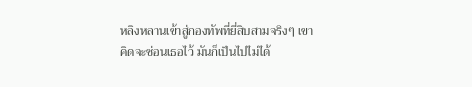หลิงหลานเข้าสู่กองทัพที่ยี่สิบสามจริงๆ เขาคิดจะซ่อนเธอไว้ มันก็เป็นไปไม่ได้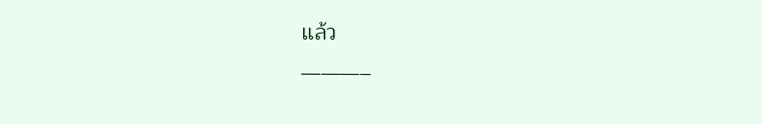แล้ว
———–